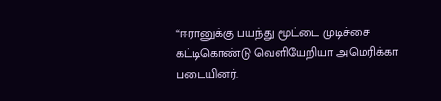“ஈரானுக்கு பயந்து மூட்டை முடிச்சை கட்டிகொண்டு வெளியேறியா அமெரிக்கா படையினர்.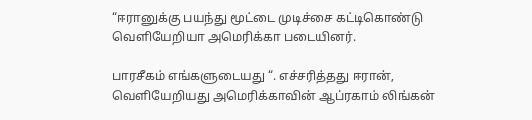“ஈரானுக்கு பயந்து மூட்டை முடிச்சை கட்டிகொண்டு வெளியேறியா அமெரிக்கா படையினர்.

பாரசீகம் எங்களுடையது “. எச்சரித்தது ஈரான், வெளியேறியது அமெரிக்காவின் ஆப்ரகாம் லிங்கன்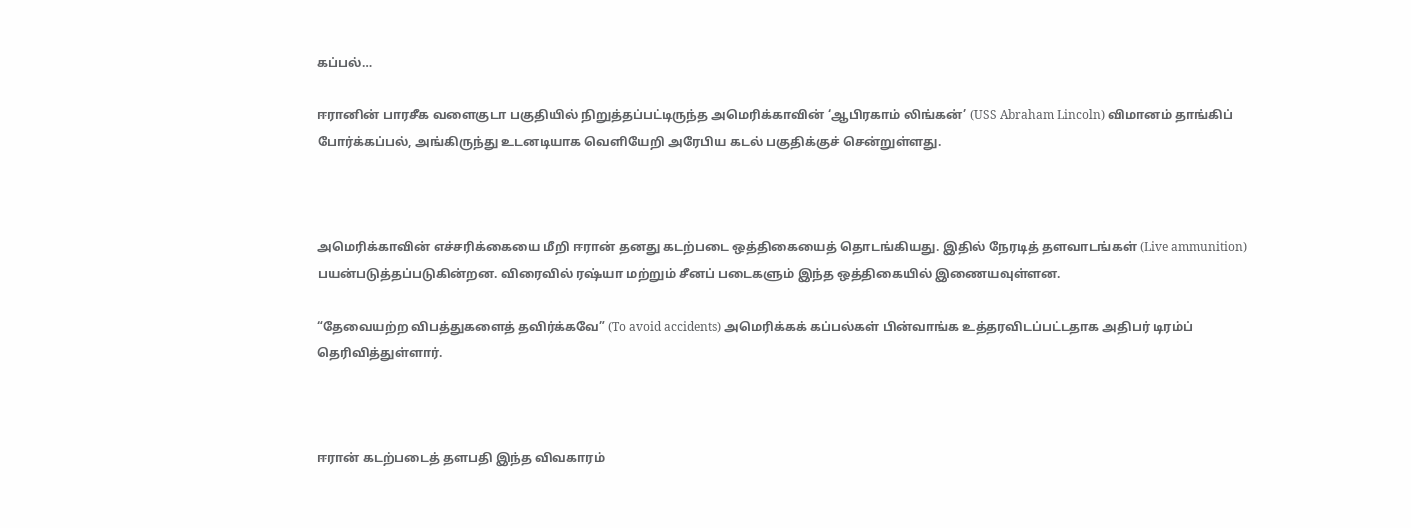கப்பல்…

ஈரானின் பாரசீக வளைகுடா பகுதியில் நிறுத்தப்பட்டிருந்த அமெரிக்காவின் ‘ஆபிரகாம் லிங்கன்’ (USS Abraham Lincoln) விமானம் தாங்கிப் போர்க்கப்பல், அங்கிருந்து உடனடியாக வெளியேறி அரேபிய கடல் பகுதிக்குச் சென்றுள்ளது.



அமெரிக்காவின் எச்சரிக்கையை மீறி ஈரான் தனது கடற்படை ஒத்திகையைத் தொடங்கியது. இதில் நேரடித் தளவாடங்கள் (Live ammunition) பயன்படுத்தப்படுகின்றன. விரைவில் ரஷ்யா மற்றும் சீனப் படைகளும் இந்த ஒத்திகையில் இணையவுள்ளன.

“தேவையற்ற விபத்துகளைத் தவிர்க்கவே” (To avoid accidents) அமெரிக்கக் கப்பல்கள் பின்வாங்க உத்தரவிடப்பட்டதாக அதிபர் டிரம்ப் தெரிவித்துள்ளார்.



ஈரான் கடற்படைத் தளபதி இந்த விவகாரம்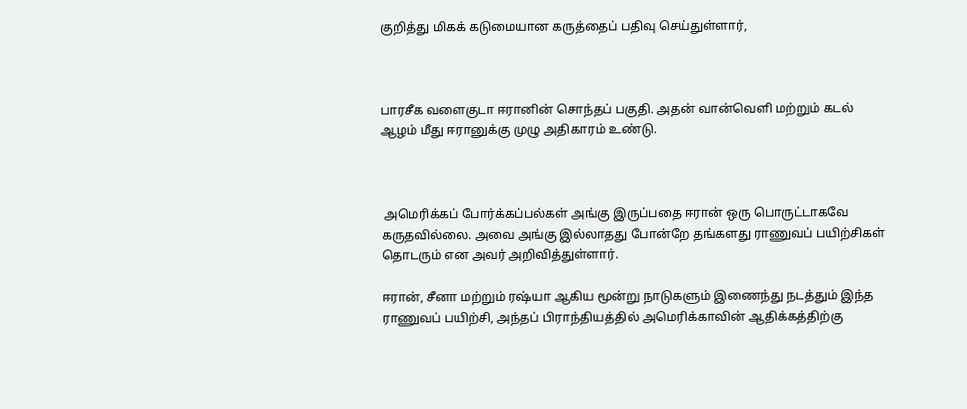குறித்து மிகக் கடுமையான கருத்தைப் பதிவு செய்துள்ளார்,



பாரசீக வளைகுடா ஈரானின் சொந்தப் பகுதி. அதன் வான்வெளி மற்றும் கடல் ஆழம் மீது ஈரானுக்கு முழு அதிகாரம் உண்டு.



 அமெரிக்கப் போர்க்கப்பல்கள் அங்கு இருப்பதை ஈரான் ஒரு பொருட்டாகவே கருதவில்லை. அவை அங்கு இல்லாதது போன்றே தங்களது ராணுவப் பயிற்சிகள் தொடரும் என அவர் அறிவித்துள்ளார்.

ஈரான், சீனா மற்றும் ரஷ்யா ஆகிய மூன்று நாடுகளும் இணைந்து நடத்தும் இந்த ராணுவப் பயிற்சி, அந்தப் பிராந்தியத்தில் அமெரிக்காவின் ஆதிக்கத்திற்கு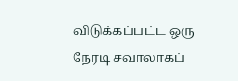விடுக்கப்பட்ட ஒரு நேரடி சவாலாகப்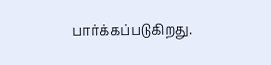பார்க்கப்படுகிறது.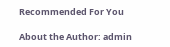Recommended For You

About the Author: admin